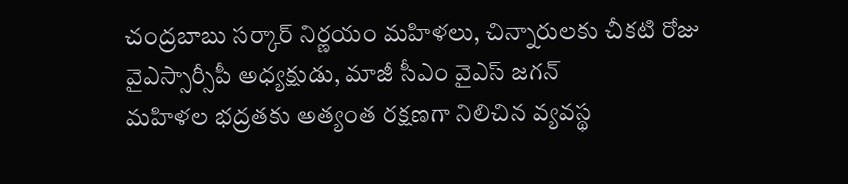చంద్రబాబు సర్కార్ నిర్ణయం మహిళలు, చిన్నారులకు చీకటి రోజు
వైఎస్సార్సీపీ అధ్యక్షుడు, మాజీ సీఎం వైఎస్ జగన్
మహిళల భద్రతకు అత్యంత రక్షణగా నిలిచిన వ్యవస్థ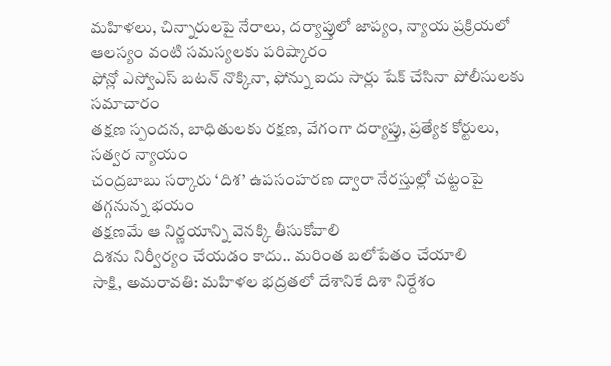మహిళలు, చిన్నారులపై నేరాలు, దర్యాప్తులో జాప్యం, న్యాయ ప్రక్రియలో ఆలస్యం వంటి సమస్యలకు పరిష్కారం
ఫోన్లో ఎస్వోఎస్ బటన్ నొక్కినా, ఫోన్ను ఐదు సార్లు షేక్ చేసినా పోలీసులకు సమాచారం
తక్షణ స్పందన, బాధితులకు రక్షణ, వేగంగా దర్యాప్తు, ప్రత్యేక కోర్టులు, సత్వర న్యాయం
చంద్రబాబు సర్కారు ‘దిశ’ ఉపసంహరణ ద్వారా నేరస్తుల్లో చట్టంపై తగ్గనున్న భయం
తక్షణమే ఆ నిర్ణయాన్ని వెనక్కి తీసుకోవాలి
దిశను నిర్వీర్యం చేయడం కాదు.. మరింత బలోపేతం చేయాలి
సాక్షి, అమరావతి: మహిళల భద్రతలో దేశానికే దిశా నిర్దేశం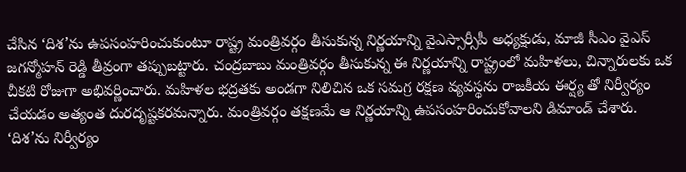చేసిన ‘దిశ’ను ఉపసంహరించుకుంటూ రాష్ట్ర మంత్రివర్గం తీసుకున్న నిర్ణయాన్ని వైఎస్సార్సీపీ అధ్యక్షుడు, మాజీ సీఎం వైఎస్ జగన్మోహన్ రెడ్డి తీవ్రంగా తప్పుబట్టారు. చంద్రబాబు మంత్రివర్గం తీసుకున్న ఈ నిర్ణయాన్ని రాష్ట్రంలో మహిళలు, చిన్నారులకు ఒక చీకటి రోజుగా అభివర్ణించారు. మహిళల భద్రతకు అండగా నిలిచిన ఒక సమగ్ర రక్షణ వ్యవస్థను రాజకీయ ఈర్ష్య తో నిర్వీర్యం చేయడం అత్యంత దురదృష్టకరమన్నారు. మంత్రివర్గం తక్షణమే ఆ నిర్ణయాన్ని ఉపసంహరించుకోవాలని డిమాండ్ చేశారు. ‘దిశ’ను నిర్వీర్యం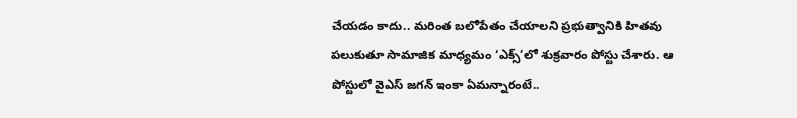చేయడం కాదు.. మరింత బలోపేతం చేయాలని ప్రభుత్వానికి హితవు పలుకుతూ సామాజిక మాధ్యమం ‘ఎక్స్’లో శుక్రవారం పోస్టు చేశారు. ఆ పోస్టులో వైఎస్ జగన్ ఇంకా ఏమన్నారంటే..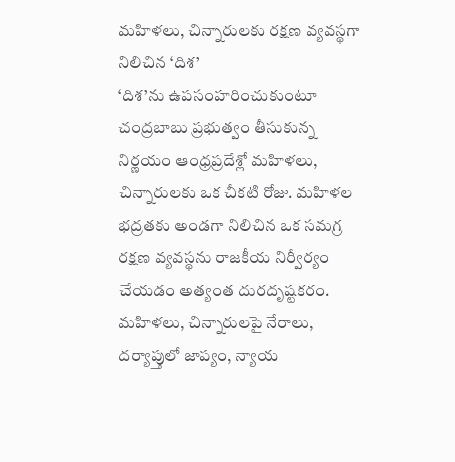మహిళలు, చిన్నారులకు రక్షణ వ్యవస్థగా నిలిచిన ‘దిశ’
‘దిశ’ను ఉపసంహరించుకుంటూ చంద్రబాబు ప్రభుత్వం తీసుకున్న నిర్ణయం ఆంధ్రప్రదేశ్లో మహిళలు, చిన్నారులకు ఒక చీకటి రోజు. మహిళల భద్రతకు అండగా నిలిచిన ఒక సమగ్ర రక్షణ వ్యవస్థను రాజకీయ నిర్వీర్యం చేయడం అత్యంత దురదృష్టకరం. మహిళలు, చిన్నారులపై నేరాలు, దర్యాప్తులో జాప్యం, న్యాయ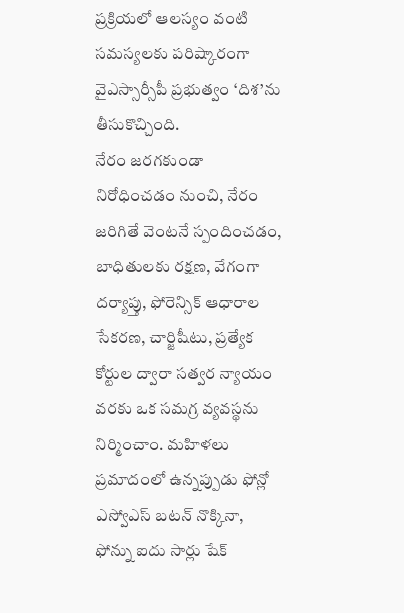ప్రక్రియలో ఆలస్యం వంటి సమస్యలకు పరిష్కారంగా వైఎస్సార్సీపీ ప్రభుత్వం ‘దిశ’ను తీసుకొచ్చింది.
నేరం జరగకుండా నిరోధించడం నుంచి, నేరం జరిగితే వెంటనే స్పందించడం, బాధితులకు రక్షణ, వేగంగా దర్యాప్తు, ఫోరెన్సిక్ ఆధారాల సేకరణ, చార్జిషీటు, ప్రత్యేక కోర్టుల ద్వారా సత్వర న్యాయం వరకు ఒక సమగ్ర వ్యవస్థను నిర్మించాం. మహిళలు ప్రమాదంలో ఉన్నప్పుడు ఫోన్లో ఎస్వోఎస్ బటన్ నొక్కినా, ఫోన్ను ఐదు సార్లు షేక్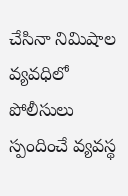చేసినా నిమిషాల వ్యవధిలో పోలీసులు స్పందించే వ్యవస్థ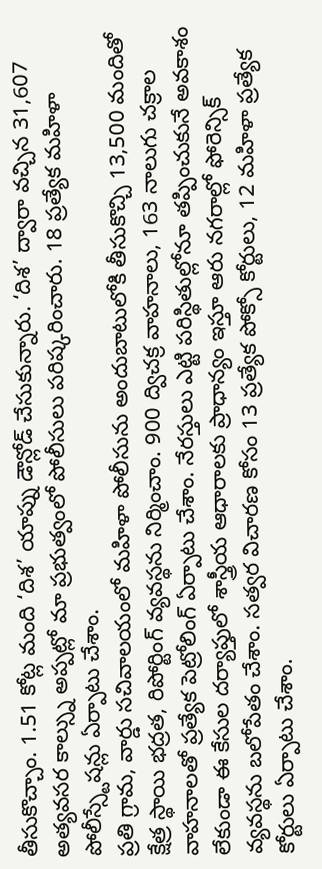తీసుకొచ్చాం. 1.51 కోట్ల మంది ‘దిశ’ యాప్ను డౌన్లోడ్ చేసుకున్నారు. ‘దిశ’ ద్వారా వచ్చిన 31,607 అత్యవసర కాల్స్ను అప్పట్లో మా ప్రభుత్వంలో పోలీసులు పరిష్కరించారు. 18 ప్రత్యేక మహిళా పోలీస్స్టేషన్లు ఏర్పాటు చేశాం.
ప్రతి గ్రామ, వార్డు సచివాలయంలో మహిళా పోలీసును అందుబాటులోకి తీసుకొచ్చి 13,500 మందితో క్షేత్ర స్థాయి భద్రత, రిపోర్టింగ్ వ్యవస్థను నిర్మించాం. 900 ద్విచక్ర వాహనాలు, 163 నాలుగు చక్రాల వాహనాలతో ప్రత్యేక పెట్రోలింగ్ ఏర్పాటు చేశాం. నేరస్తులు ఎట్టి పరిస్థితుల్లోనూ తప్పించుకునే అవకాశం లేకుండా ఈ కేసుల దర్యాప్తులో శాస్త్రీయ ఆధారాలకు ప్రాధాన్యం ఇస్తూ ఆరు నగరాల్లో ఫోరెన్సిక్ వ్యవస్థను బలోపేతం చేశాం. సత్వర విచారణ కోసం 13 ప్రత్యేక పోక్సో కోర్టులు, 12 మహిళా ప్రత్యేక కోర్టులు ఏర్పాటు చేశాం.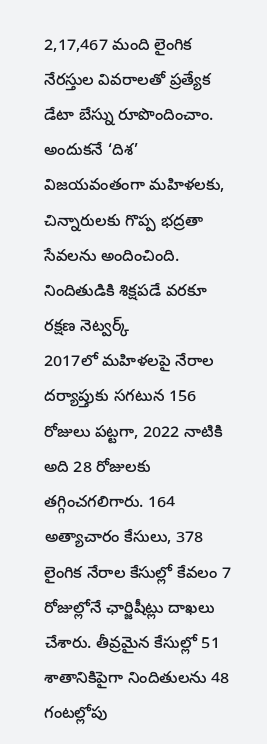2,17,467 మంది లైంగిక నేరస్తుల వివరాలతో ప్రత్యేక డేటా బేస్ను రూపొందించాం. అందుకనే ‘దిశ’ విజయవంతంగా మహిళలకు, చిన్నారులకు గొప్ప భద్రతా సేవలను అందించింది.
నిందితుడికి శిక్షపడే వరకూ రక్షణ నెట్వర్క్
2017లో మహిళలపై నేరాల దర్యాప్తుకు సగటున 156 రోజులు పట్టగా, 2022 నాటికి అది 28 రోజులకు తగ్గించగలిగారు. 164 అత్యాచారం కేసులు, 378 లైంగిక నేరాల కేసుల్లో కేవలం 7 రోజుల్లోనే ఛార్జిషీట్లు దాఖలు చేశారు. తీవ్రమైన కేసుల్లో 51 శాతానికిపైగా నిందితులను 48 గంటల్లోపు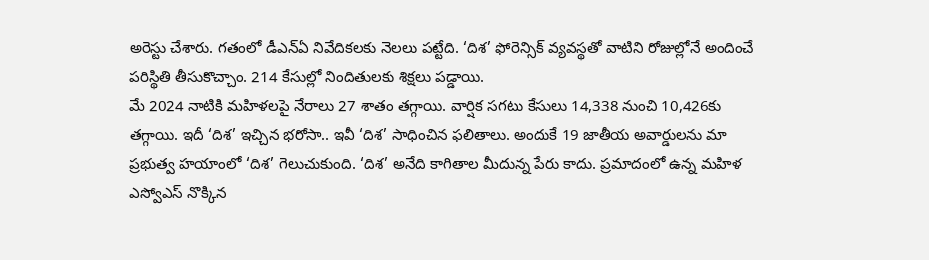అరెస్టు చేశారు. గతంలో డీఎన్ఏ నివేదికలకు నెలలు పట్టేది. ‘దిశ’ ఫోరెన్సిక్ వ్యవస్థతో వాటిని రోజుల్లోనే అందించే పరిస్థితి తీసుకొచ్చాం. 214 కేసుల్లో నిందితులకు శిక్షలు పడ్డాయి.
మే 2024 నాటికి మహిళలపై నేరాలు 27 శాతం తగ్గాయి. వార్షిక సగటు కేసులు 14,338 నుంచి 10,426కు తగ్గాయి. ఇదీ ‘దిశ’ ఇచ్చిన భరోసా.. ఇవీ ‘దిశ’ సాధించిన ఫలితాలు. అందుకే 19 జాతీయ అవార్డులను మా ప్రభుత్వ హయాంలో ‘దిశ’ గెలుచుకుంది. ‘దిశ’ అనేది కాగితాల మీదున్న పేరు కాదు. ప్రమాదంలో ఉన్న మహిళ ఎస్వోఎస్ నొక్కిన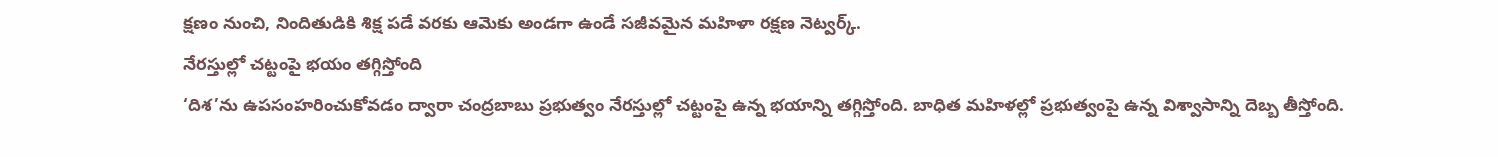క్షణం నుంచి, నిందితుడికి శిక్ష పడే వరకు ఆమెకు అండగా ఉండే సజీవమైన మహిళా రక్షణ నెట్వర్క్.
నేరస్తుల్లో చట్టంపై భయం తగ్గిస్తోంది
‘దిశ’ను ఉపసంహరించుకోవడం ద్వారా చంద్రబాబు ప్రభుత్వం నేరస్తుల్లో చట్టంపై ఉన్న భయాన్ని తగ్గిస్తోంది. బాధిత మహిళల్లో ప్రభుత్వంపై ఉన్న విశ్వాసాన్ని దెబ్బ తీస్తోంది.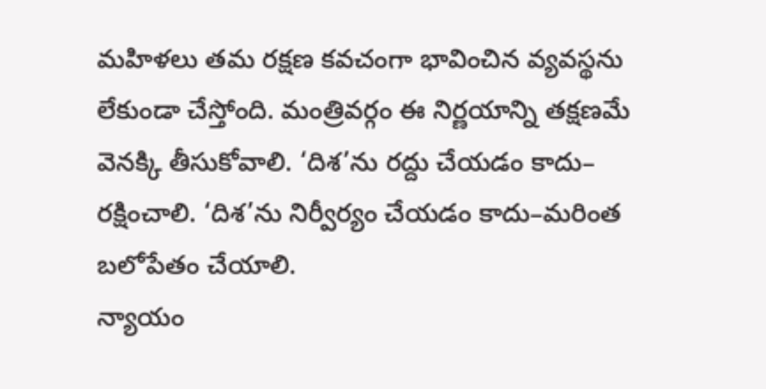మహిళలు తమ రక్షణ కవచంగా భావించిన వ్యవస్థను లేకుండా చేస్తోంది. మంత్రివర్గం ఈ నిర్ణయాన్ని తక్షణమే వెనక్కి తీసుకోవాలి. ‘దిశ’ను రద్దు చేయడం కాదు– రక్షించాలి. ‘దిశ’ను నిర్వీర్యం చేయడం కాదు–మరింత బలోపేతం చేయాలి.
న్యాయం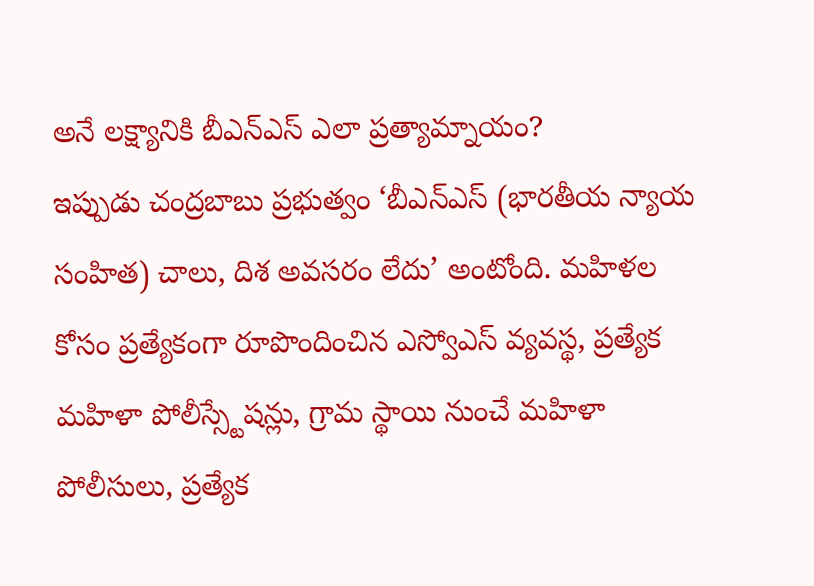అనే లక్ష్యానికి బీఎన్ఎస్ ఎలా ప్రత్యామ్నాయం?
ఇప్పుడు చంద్రబాబు ప్రభుత్వం ‘బీఎన్ఎస్ (భారతీయ న్యాయ సంహిత) చాలు, దిశ అవసరం లేదు’ అంటోంది. మహిళల కోసం ప్రత్యేకంగా రూపొందించిన ఎస్వోఎస్ వ్యవస్థ, ప్రత్యేక మహిళా పోలీస్స్టేషన్లు, గ్రామ స్థాయి నుంచే మహిళా పోలీసులు, ప్రత్యేక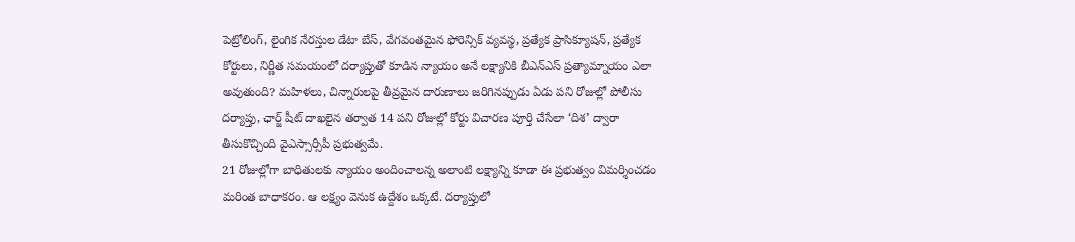పెట్రోలింగ్, లైంగిక నేరస్తుల డేటా బేస్, వేగవంతమైన ఫోరెన్సిక్ వ్యవస్థ, ప్రత్యేక ప్రాసిక్యూషన్, ప్రత్యేక కోర్టులు, నిర్ణీత సమయంలో దర్యాప్తుతో కూడిన న్యాయం అనే లక్ష్యానికి బీఎన్ఎస్ ప్రత్యామ్నాయం ఎలా అవుతుంది? మహిళలు, చిన్నారులపై తీవ్రమైన దారుణాలు జరిగినప్పుడు ఏడు పని రోజుల్లో పోలీసు దర్యాప్తు, ఛార్జ్ షీట్ దాఖలైన తర్వాత 14 పని రోజుల్లో కోర్టు విచారణ పూర్తి చేసేలా ‘దిశ’ ద్వారా తీసుకొచ్చింది వైఎస్సార్సీపీ ప్రభుత్వమే.
21 రోజుల్లోగా బాధితులకు న్యాయం అందించాలన్న అలాంటి లక్ష్యాన్ని కూడా ఈ ప్రభుత్వం విమర్శించడం మరింత బాధాకరం. ఆ లక్ష్యం వెనుక ఉద్దేశం ఒక్కటే. దర్యాప్తులో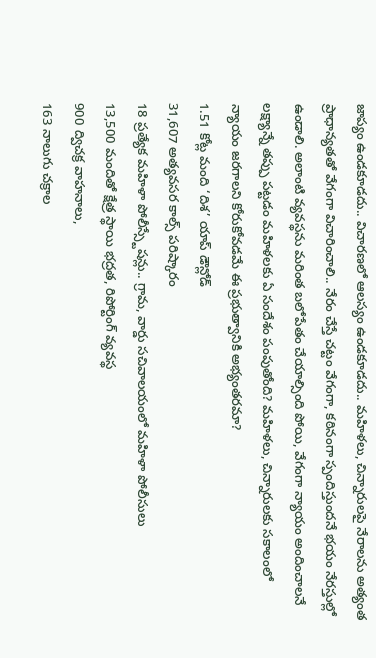జాప్యం ఉండకూడదు.. విచారణలో ఆలస్యం ఉండకూడదు.. మహిళలు, చిన్నారులపై నేరాలను అత్యంత ప్రాధాన్యతతో వేగంగా విచారించాలి.. నేరం చేస్తే చట్టం వేగంగా, కఠినంగా స్పందిస్తుందనే భయం నేరస్తుల్లో ఉండాలి. అలాంటి వ్యవస్థను మరింత బలోపేతం చేయాల్సింది పోయి, వేగంగా న్యాయం అందించాలనే లక్ష్యాన్నే తప్పు పట్టడం మహిళలకు ఏ సందేశం పంపుతోంది? మహిళలు, చిన్నారులకు సకాలంలో న్యాయం జరగాలని కోరుకోవడమే ఈ ప్రభుత్వానికి అభ్యంతరమా?
1.51 కోట్ల మంది ‘దిశ’ యాప్ డౌన్లోడ్
31,607 అత్యవసర కాల్స్ పరిష్కారం
18 ప్రత్యేక మహిళా పోలీస్స్టేషన్లు.. గ్రామ, వార్డు సచివాలయంలో మహిళా పోలీసులు
13,500 మందితో క్షేత్ర స్థాయి భద్రత, రిపోర్టింగ్ వ్యవస్థ
900 ద్విచక్ర వాహనాలు,
163 నాలుగు చక్రాల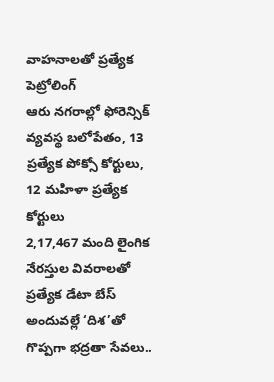వాహనాలతో ప్రత్యేక పెట్రోలింగ్
ఆరు నగరాల్లో ఫోరెన్సిక్ వ్యవస్థ బలోపేతం, 13 ప్రత్యేక పోక్సో కోర్టులు, 12 మహిళా ప్రత్యేక కోర్టులు
2,17,467 మంది లైంగిక నేరస్తుల వివరాలతో ప్రత్యేక డేటా బేస్
అందువల్లే ‘దిశ’తో గొప్పగా భద్రతా సేవలు..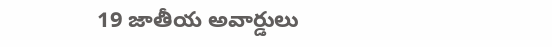19 జాతీయ అవార్డులు